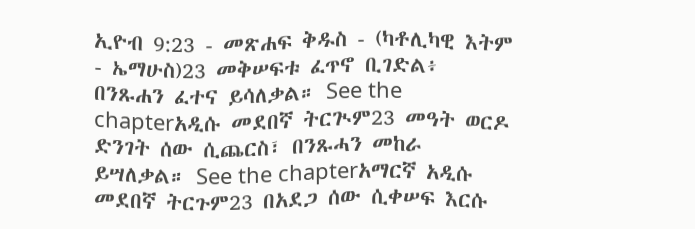ኢዮብ 9:23 - መጽሐፍ ቅዱስ - (ካቶሊካዊ እትም - ኤማሁስ)23 መቅሠፍቱ ፈጥኖ ቢገድል፥ በንጹሐን ፈተና ይሳለቃል። See the chapterአዲሱ መደበኛ ትርጒም23 መዓት ወርዶ ድንገት ሰው ሲጨርስ፣ በንጹሓን መከራ ይሣለቃል። See the chapterአማርኛ አዲሱ መደበኛ ትርጉም23 በአደጋ ሰው ሲቀሠፍ እርሱ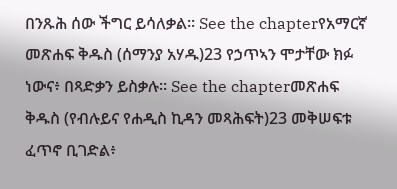በንጹሕ ሰው ችግር ይሳለቃል። See the chapterየአማርኛ መጽሐፍ ቅዱስ (ሰማንያ አሃዱ)23 የኃጥኣን ሞታቸው ክፉ ነውና፥ በጻድቃን ይስቃሉ። See the chapterመጽሐፍ ቅዱስ (የብሉይና የሐዲስ ኪዳን መጻሕፍት)23 መቅሠፍቱ ፈጥኖ ቢገድል፥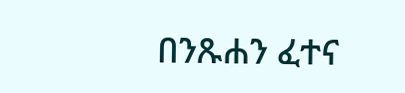በንጹሐን ፈተና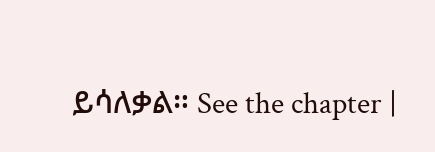ይሳለቃል። See the chapter |